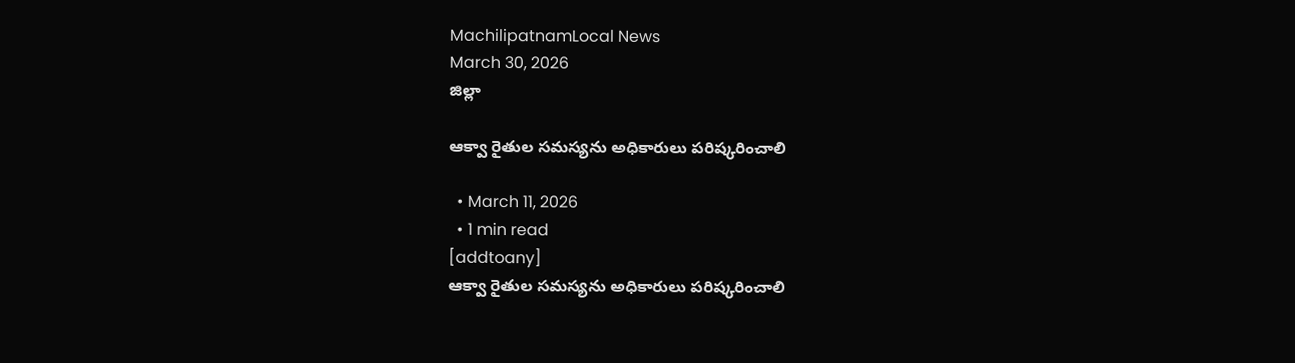MachilipatnamLocal News
March 30, 2026
జిల్లా

ఆక్వా రైతుల సమస్యను అధికారులు పరిష్కరించాలి

  • March 11, 2026
  • 1 min read
[addtoany]
ఆక్వా రైతుల సమస్యను అధికారులు పరిష్కరించాలి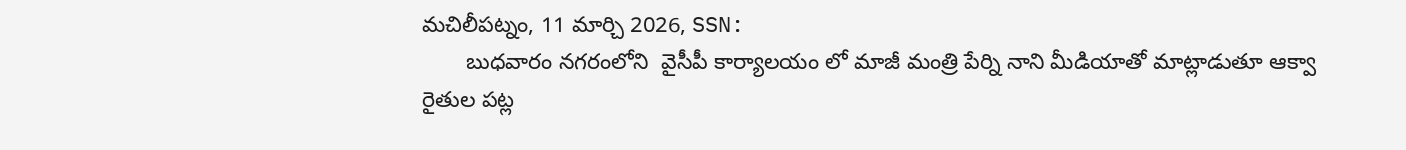మచిలీపట్నం, 11 మార్చి 2026, SSN:
       బుధవారం నగరంలోని  వైసీపీ కార్యాలయం లో మాజీ మంత్రి పేర్ని నాని మీడియాతో మాట్లాడుతూ ఆక్వా  రైతుల పట్ల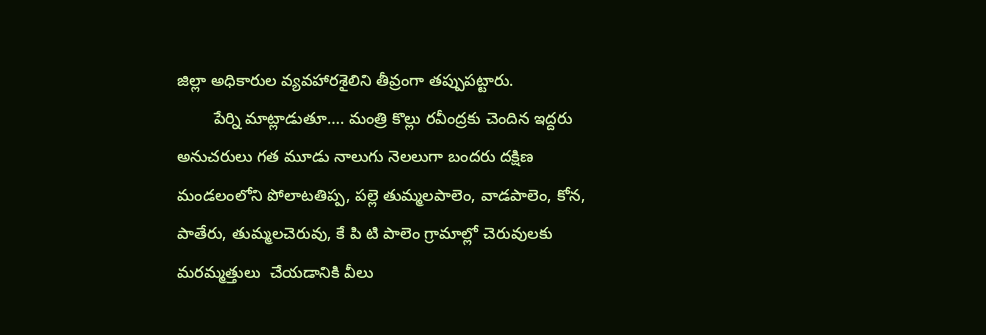జిల్లా అధికారుల వ్యవహారశైలిని తీవ్రంగా తప్పుపట్టారు.
        పేర్ని మాట్లాడుతూ…. మంత్రి కొల్లు రవీంద్రకు చెందిన ఇద్దరు అనుచరులు గత మూడు నాలుగు నెలలుగా బందరు దక్షిణ మండలంలోని పోలాటతిప్ప, పల్లె తుమ్మలపాలెం, వాడపాలెం, కోన, పాతేరు, తుమ్మలచెరువు, కే పి టి పాలెం గ్రామాల్లో చెరువులకు మరమ్మత్తులు  చేయడానికి వీలు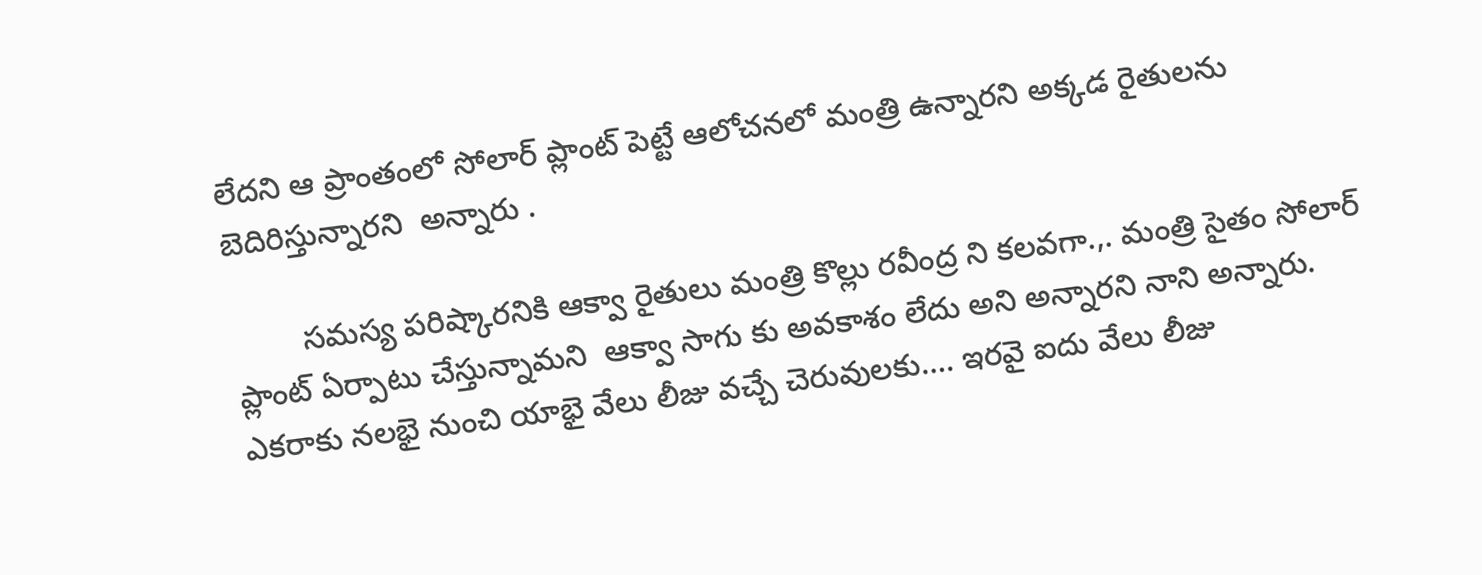లేదని ఆ ప్రాంతంలో సోలార్ ప్లాంట్ పెట్టే ఆలోచనలో మంత్రి ఉన్నారని అక్కడ రైతులను బెదిరిస్తున్నారని  అన్నారు .

        సమస్య పరిష్కారనికి ఆక్వా రైతులు మంత్రి కొల్లు రవీంద్ర ని కలవగా.,. మంత్రి సైతం సోలార్ ప్లాంట్ ఏర్పాటు చేస్తున్నామని  ఆక్వా సాగు కు అవకాశం లేదు అని అన్నారని నాని అన్నారు. ఎకరాకు నలభై నుంచి యాభై వేలు లీజు వచ్చే చెరువులకు…. ఇరవై ఐదు వేలు లీజు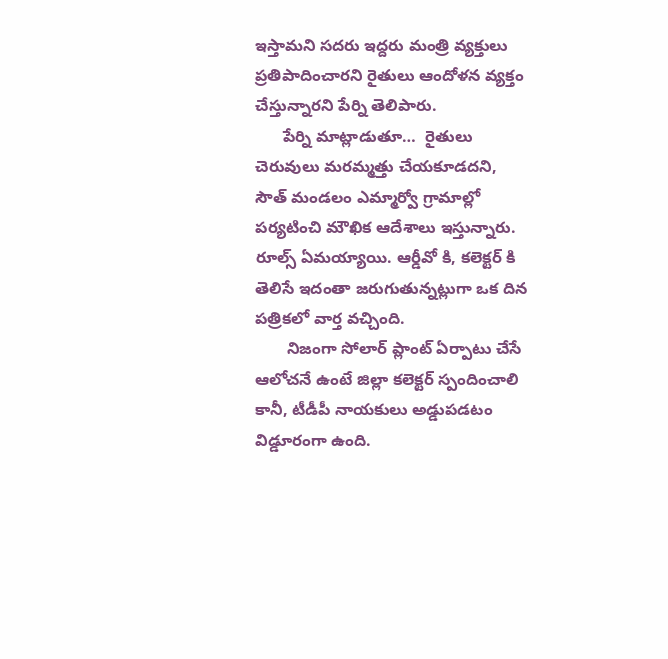ఇస్తామని సదరు ఇద్దరు మంత్రి వ్యక్తులు  ప్రతిపాదించారని రైతులు ఆందోళన వ్యక్తం చేస్తున్నారని పేర్ని తెలిపారు.
      పేర్ని మాట్లాడుతూ…  రైతులు చెరువులు మరమ్మత్తు చేయకూడదని,  సౌత్ మండలం ఎమ్మార్వో గ్రామాల్లో పర్యటించి మౌఖిక ఆదేశాలు ఇస్తున్నారు. రూల్స్ ఏమయ్యాయి. ఆర్డీవో కి, కలెక్టర్ కి తెలిసే ఇదంతా జరుగుతున్నట్లుగా ఒక దిన పత్రికలో వార్త వచ్చింది.
       నిజంగా సోలార్ ప్లాంట్ ఏర్పాటు చేసే ఆలోచనే ఉంటే జిల్లా కలెక్టర్ స్పందించాలి కానీ, టీడీపీ నాయకులు అడ్డుపడటం విడ్డూరంగా ఉంది.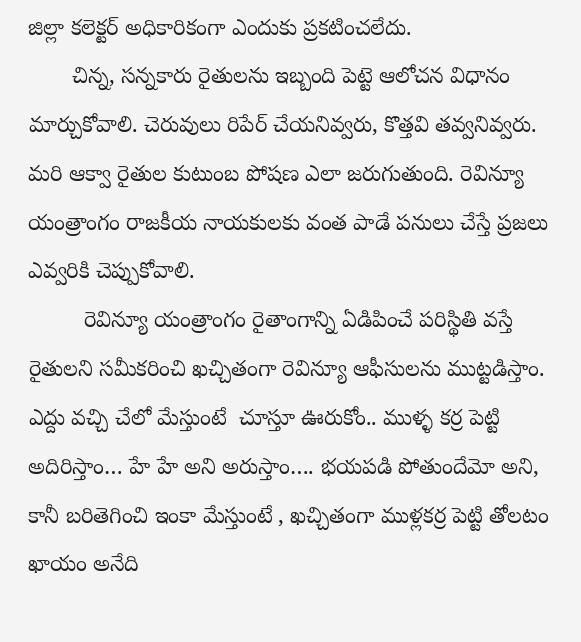జిల్లా కలెక్టర్ అధికారికంగా ఎందుకు ప్రకటించలేదు.
       చిన్న, సన్నకారు రైతులను ఇబ్బంది పెట్టె ఆలోచన విధానం మార్చుకోవాలి. చెరువులు రిపేర్ చేయనివ్వరు, కొత్తవి తవ్వనివ్వరు. మరి ఆక్వా రైతుల కుటుంబ పోషణ ఎలా జరుగుతుంది. రెవిన్యూ యంత్రాంగం రాజకీయ నాయకులకు వంత పాడే పనులు చేస్తే ప్రజలు ఎవ్వరికి చెప్పుకోవాలి.
         రెవిన్యూ యంత్రాంగం రైతాంగాన్ని ఏడిపించే పరిస్థితి వస్తే రైతులని సమీకరించి ఖచ్చితంగా రెవిన్యూ ఆఫీసులను ముట్టడిస్తాం. ఎద్దు వచ్చి చేలో మేస్తుంటే  చూస్తూ ఊరుకోం.. ముళ్ళ కర్ర పెట్టి అదిరిస్తాం… హే హే అని అరుస్తాం…. భయపడి పోతుందేమో అని, కానీ బరితెగించి ఇంకా మేస్తుంటే , ఖచ్చితంగా ముళ్లకర్ర పెట్టి తోలటం ఖాయం అనేది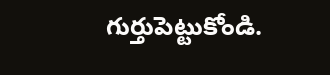గుర్తుపెట్టుకోండి.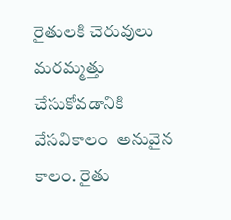రైతులకి చెరువులు మరమ్మత్తు చేసుకోవడానికి వేసవికాలం  అనువైన కాలం. రైతు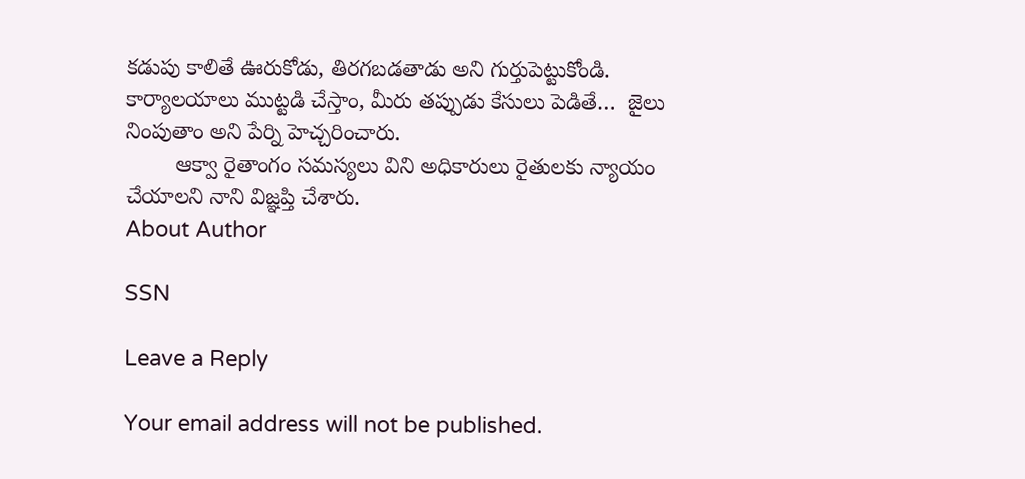కడుపు కాలితే ఊరుకోడు, తిరగబడతాడు అని గుర్తుపెట్టుకోండి. కార్యాలయాలు ముట్టడి చేస్తాం, మీరు తప్పుడు కేసులు పెడితే…  జైలు  నింపుతాం అని పేర్ని హెచ్చరించారు.
        ఆక్వా రైతాంగం సమస్యలు విని అధికారులు రైతులకు న్యాయం చేయాలని నాని విజ్ఞప్తి చేశారు.
About Author

SSN

Leave a Reply

Your email address will not be published.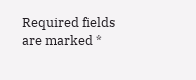Required fields are marked *